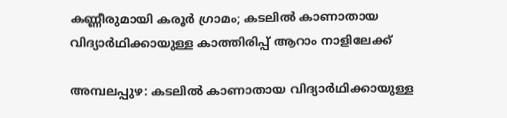കണ്ണീരുമായി കരൂർ ഗ്രാമം; കടലിൽ കാണാതായ വിദ്യാർഥിക്കായുള്ള കാത്തിരിപ്പ് ആറാം നാളിലേക്ക്

അമ്പലപ്പുഴ: കടലിൽ കാണാതായ വിദ്യാർഥിക്കായുള്ള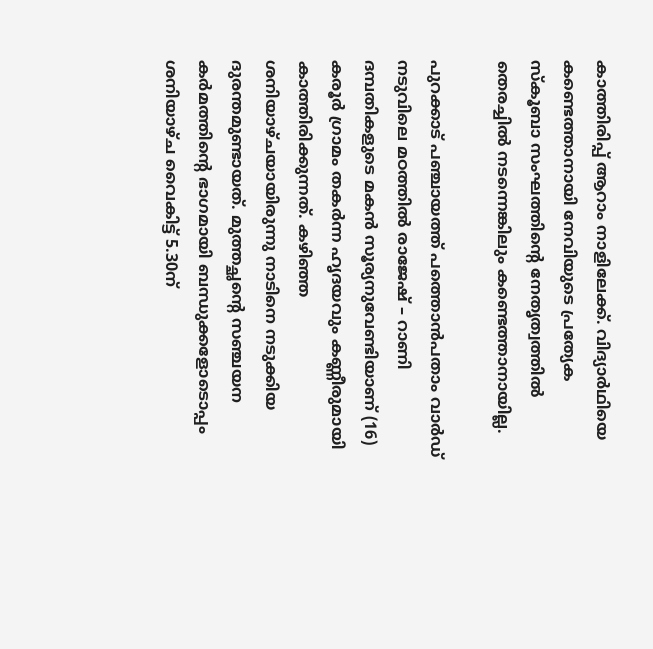കാത്തിരിപ്പ് ആറാം നാളിലേക്ക്. വിദ്യാർഥിയെ കണ്ടെത്താനായി നേവിയുടെ പ്രത്യേക സ്കൂബാ സംഘത്തിന്‍റെ നേതൃത്വത്തിൽ തെരച്ചിൽ നടന്നെങ്കിലും കണ്ടെത്താനായില്ല.

പുറക്കാട് പഞ്ചായത്ത് പത്തൊൻപതാം വാർഡ് നടുവിലെ മഠത്തിൽ രാജേഷ് – റാണി ദമ്പതികളുടെ മകൻ സൂര്യനുവേണ്ടിയാണ് (16) കരൂർ ഗ്രാമം തകർന്ന ഹൃദയവും കണ്ണീരുമായി കാത്തിരിക്കുന്നത്. കഴിഞ്ഞ ശനിയാഴ്ചയായിരുന്നു നാടിനെ നടുക്കിയ ദുരന്തമുണ്ടായത്. മുത്തച്ഛന്‍റെ സഞ്ചയന കർമത്തിന്‍റെ ഭാഗമായി ബന്ധുക്കളോടൊപ്പം ശനിയാഴ്ച വൈകിട്ട് 5.30ന്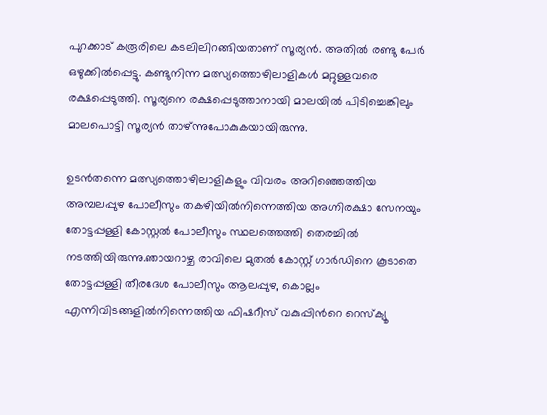പുറക്കാട് കരൂരിലെ കടലിലിറങ്ങിയതാണ് സൂര്യൻ. അതിൽ രണ്ടു പേർ ഒഴുക്കിൽപ്പെട്ടു. കണ്ടുനിന്ന മത്സ്യത്തൊഴിലാളികൾ മറ്റുള്ളവരെ രക്ഷപ്പെടുത്തി. സൂര്യനെ രക്ഷപ്പെടുത്താനായി മാലയിൽ പിടിച്ചെങ്കിലും മാലപൊട്ടി സൂര്യൻ താഴ്ന്നുപോകുകയായിരുന്നു.

ഉടൻതന്നെ മത്സ്യത്തൊഴിലാളികളും വിവരം അറിഞ്ഞെത്തിയ അമ്പലപ്പുഴ പോലീസും തകഴിയിൽനിന്നെത്തിയ അഗ്നിരക്ഷാ സേനയും തോട്ടപ്പള്ളി കോസ്റ്റൽ പോലീസും സ്ഥലത്തെത്തി തെരച്ചിൽ നടത്തിയിരുന്നു.ഞായറാഴ്ച രാവിലെ മുതൽ കോസ്റ്റ് ഗാർഡിനെ കൂടാതെ തോട്ടപ്പള്ളി തീരദേശ പോലീസും ആലപ്പുഴ, കൊല്ലം എന്നിവിടങ്ങളിൽനിന്നെത്തിയ ഫിഷറീസ് വകുപ്പിന്‍റെ റെസ്ക്യൂ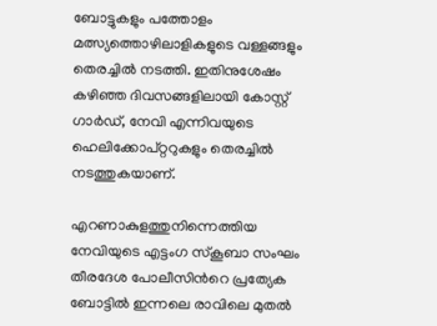ബോട്ടുകളും പത്തോളം മത്സ്യത്തൊഴിലാളികളുടെ വള്ളങ്ങളും തെരച്ചിൽ നടത്തി. ഇതിനുശേഷം കഴിഞ്ഞ ദിവസങ്ങളിലായി കോസ്റ്റ് ഗാർഡ്, നേവി എന്നിവയുടെ ഹെലിക്കോപ്റ്ററുകളും തെരച്ചിൽ നടത്തുകയാണ്.

എറണാകുളത്തുനിന്നെത്തിയ നേവിയുടെ എട്ടംഗ സ്കൂബാ സംഘം തീരദേശ പോലീസിന്‍റെ പ്രത്യേക ബോട്ടിൽ ഇന്നലെ രാവിലെ മുതൽ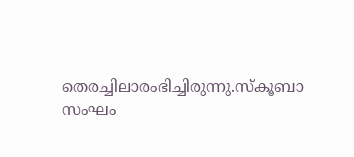തെരച്ചിലാരംഭിച്ചിരുന്നു.സ്കൂബാ സംഘം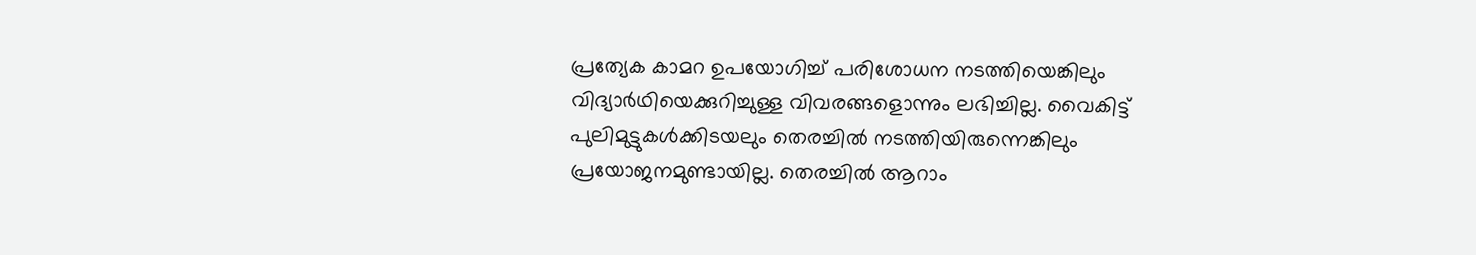പ്രത്യേക കാമറ ഉപയോഗിച്ച് പരിശോധന നടത്തിയെങ്കിലും വിദ്യാർഥിയെക്കുറിച്ചുള്ള വിവരങ്ങളൊന്നും ലഭിച്ചില്ല. വൈകിട്ട് പുലിമുട്ടുകൾക്കിടയലും തെരച്ചിൽ നടത്തിയിരുന്നെങ്കിലും പ്രയോജനമുണ്ടായില്ല. തെരച്ചിൽ ആറാം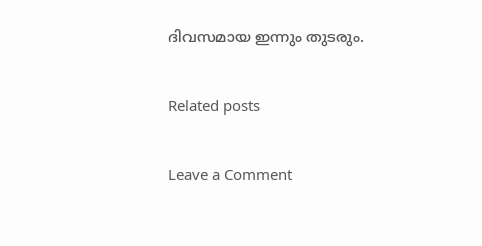ദിവസമായ ഇന്നും തുടരും.

Related posts

Leave a Comment